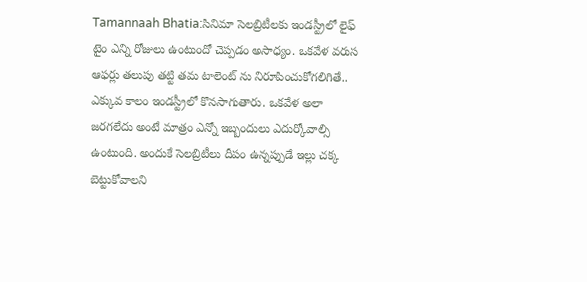Tamannaah Bhatia:సినిమా సెలబ్రిటీలకు ఇండస్ట్రీలో లైఫ్ టైం ఎన్ని రోజులు ఉంటుందో చెప్పడం అసాధ్యం. ఒకవేళ వరుస ఆఫర్లు తలుపు తట్టి తమ టాలెంట్ ను నిరూపించుకోగలిగితే.. ఎక్కువ కాలం ఇండస్ట్రీలో కొనసాగుతారు. ఒకవేళ అలా జరగలేదు అంటే మాత్రం ఎన్నో ఇబ్బందులు ఎదుర్కోవాల్సి ఉంటుంది. అందుకే సెలబ్రిటీలు దీపం ఉన్నప్పుడే ఇల్లు చక్క బెట్టుకోవాలని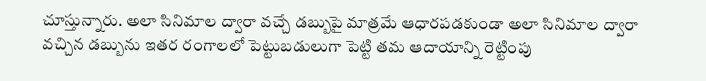చూస్తున్నారు. అలా సినిమాల ద్వారా వచ్చే డబ్బుపై మాత్రమే ఆధారపడకుండా అలా సినిమాల ద్వారా వచ్చిన డబ్బును ఇతర రంగాలలో పెట్టుబడులుగా పెట్టి తమ ఆదాయాన్ని రెట్టింపు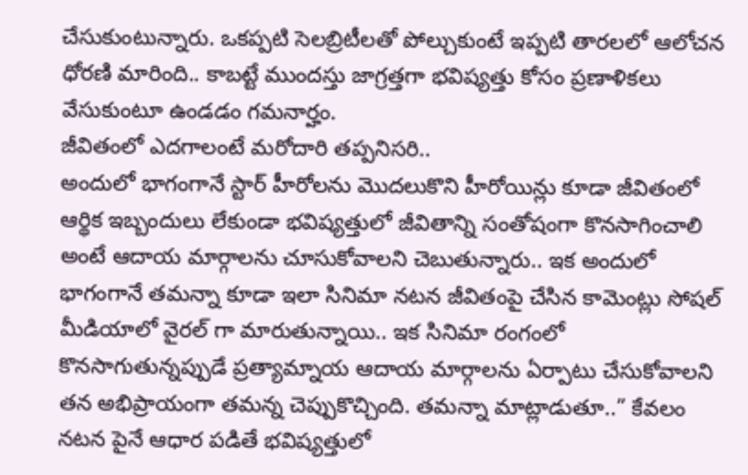చేసుకుంటున్నారు. ఒకప్పటి సెలబ్రిటీలతో పోల్చుకుంటే ఇప్పటి తారలలో ఆలోచన ధోరణి మారింది.. కాబట్టే ముందస్తు జాగ్రత్తగా భవిష్యత్తు కోసం ప్రణాళికలు వేసుకుంటూ ఉండడం గమనార్హం.
జీవితంలో ఎదగాలంటే మరోదారి తప్పనిసరి..
అందులో భాగంగానే స్టార్ హీరోలను మొదలుకొని హీరోయిన్లు కూడా జీవితంలో ఆర్థిక ఇబ్బందులు లేకుండా భవిష్యత్తులో జీవితాన్ని సంతోషంగా కొనసాగించాలి అంటే ఆదాయ మార్గాలను చూసుకోవాలని చెబుతున్నారు.. ఇక అందులో భాగంగానే తమన్నా కూడా ఇలా సినిమా నటన జీవితంపై చేసిన కామెంట్లు సోషల్ మీడియాలో వైరల్ గా మారుతున్నాయి.. ఇక సినిమా రంగంలో కొనసాగుతున్నప్పుడే ప్రత్యామ్నాయ ఆదాయ మార్గాలను ఏర్పాటు చేసుకోవాలని తన అభిప్రాయంగా తమన్న చెప్పుకొచ్చింది. తమన్నా మాట్లాడుతూ..” కేవలం నటన పైనే ఆధార పడితే భవిష్యత్తులో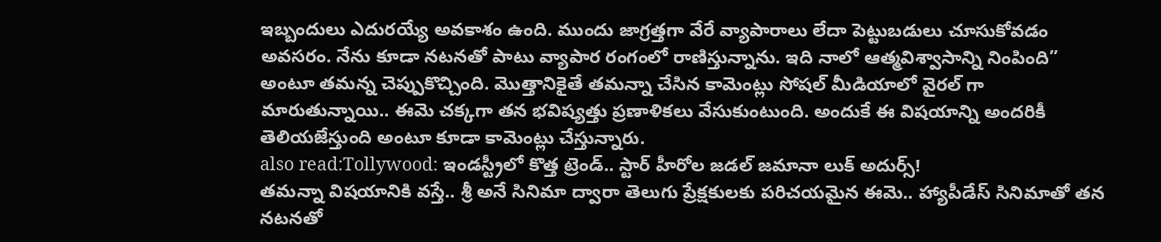ఇబ్బందులు ఎదురయ్యే అవకాశం ఉంది. ముందు జాగ్రత్తగా వేరే వ్యాపారాలు లేదా పెట్టుబడులు చూసుకోవడం అవసరం. నేను కూడా నటనతో పాటు వ్యాపార రంగంలో రాణిస్తున్నాను. ఇది నాలో ఆత్మవిశ్వాసాన్ని నింపింది” అంటూ తమన్న చెప్పుకొచ్చింది. మొత్తానికైతే తమన్నా చేసిన కామెంట్లు సోషల్ మీడియాలో వైరల్ గా మారుతున్నాయి.. ఈమె చక్కగా తన భవిష్యత్తు ప్రణాళికలు వేసుకుంటుంది. అందుకే ఈ విషయాన్ని అందరికీ తెలియజేస్తుంది అంటూ కూడా కామెంట్లు చేస్తున్నారు.
also read:Tollywood: ఇండస్ట్రీలో కొత్త ట్రెండ్.. స్టార్ హీరోల జడల్ జమానా లుక్ అదుర్స్!
తమన్నా విషయానికి వస్తే.. శ్రీ అనే సినిమా ద్వారా తెలుగు ప్రేక్షకులకు పరిచయమైన ఈమె.. హ్యాపీడేస్ సినిమాతో తన నటనతో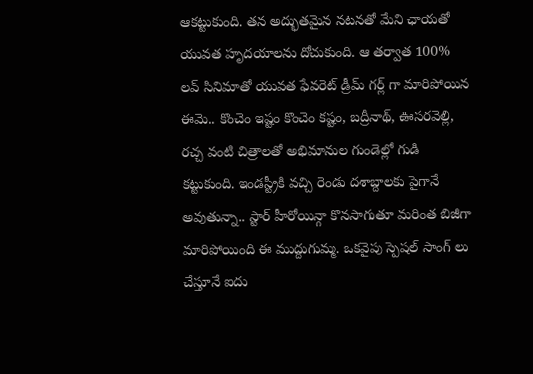ఆకట్టుకుంది. తన అద్భుతమైన నటనతో మేని ఛాయతో యువత హృదయాలను దోచుకుంది. ఆ తర్వాత 100% లవ్ సినిమాతో యువత ఫేవరెట్ డ్రీమ్ గర్ల్ గా మారిపోయిన ఈమె.. కొంచెం ఇష్టం కొంచెం కష్టం, బద్రీనాథ్, ఊసరవెల్లి, రచ్చ వంటి చిత్రాలతో అభిమానుల గుండెల్లో గుడి కట్టుకుంది. ఇండస్ట్రీకి వచ్చి రెండు దశాబ్దాలకు పైగానే అవుతున్నా.. స్టార్ హీరోయిన్గా కొనసాగుతూ మరింత బిజీగా మారిపోయింది ఈ ముద్దుగుమ్మ. ఒకవైపు స్పెషల్ సాంగ్ లు చేస్తూనే ఐదు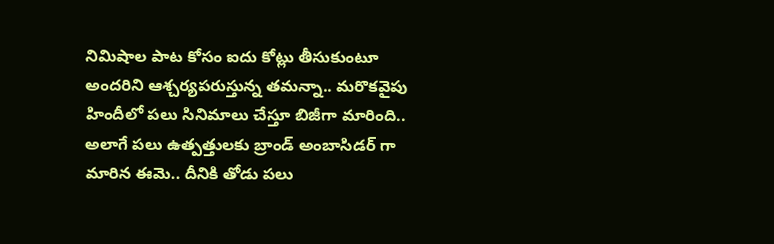నిమిషాల పాట కోసం ఐదు కోట్లు తీసుకుంటూ అందరిని ఆశ్చర్యపరుస్తున్న తమన్నా.. మరొకవైపు హిందీలో పలు సినిమాలు చేస్తూ బిజీగా మారింది.. అలాగే పలు ఉత్పత్తులకు బ్రాండ్ అంబాసిడర్ గా మారిన ఈమె.. దీనికి తోడు పలు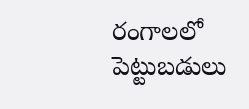రంగాలలో పెట్టుబడులు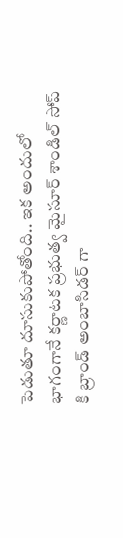పెడుతూ దూసుకుపోతోంది.. ఇక అందులో భాగంగానే కర్ణాటక ప్రభుత్వ మైసూర్ శాండిల్ సోప్ కి బ్రాండ్ అంబాసిడర్ గా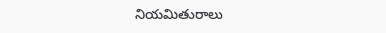నియమితురాలు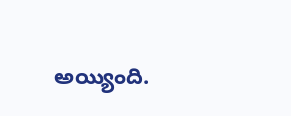అయ్యింది.